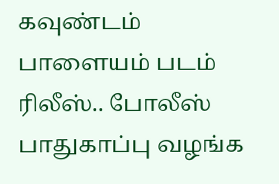கவுண்டம் பாளையம் படம் ரிலீஸ்.. போலீஸ் பாதுகாப்பு வழங்க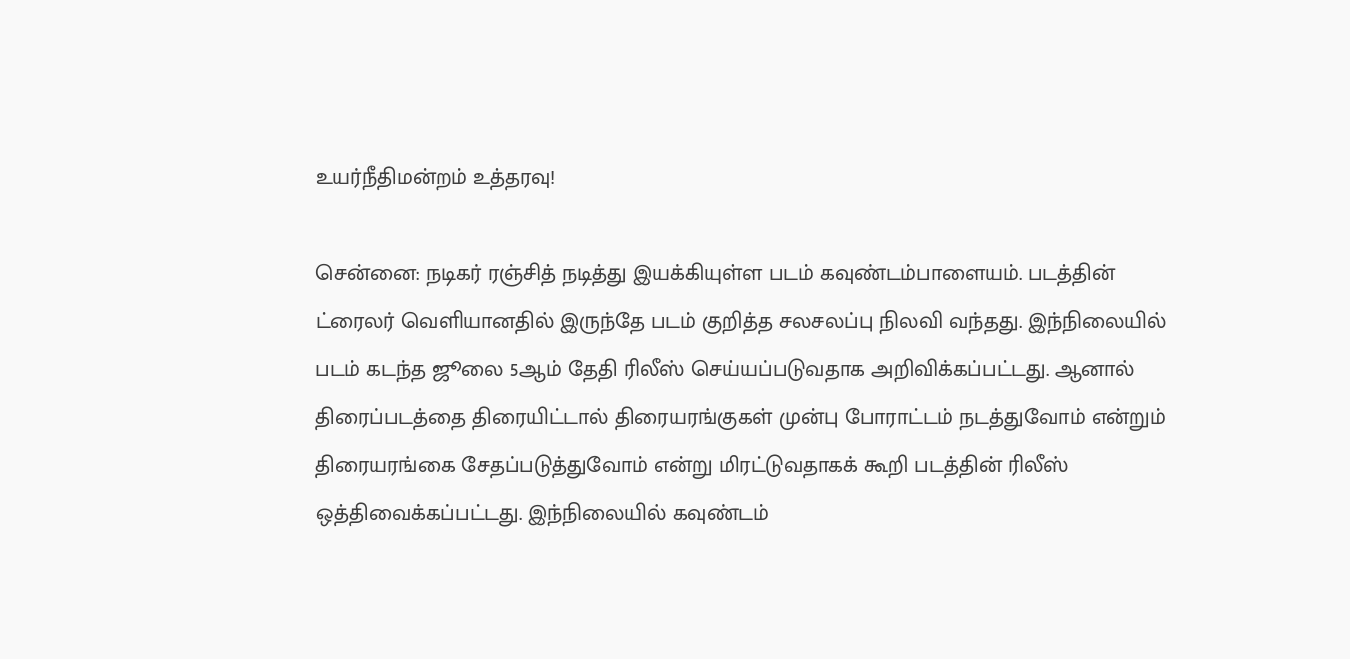உயர்நீதிமன்றம் உத்தரவு!

சென்னை: நடிகர் ரஞ்சித் நடித்து இயக்கியுள்ள படம் கவுண்டம்பாளையம். படத்தின் ட்ரைலர் வெளியானதில் இருந்தே படம் குறித்த சலசலப்பு நிலவி வந்தது. இந்நிலையில் படம் கடந்த ஜூலை 5ஆம் தேதி ரிலீஸ் செய்யப்படுவதாக அறிவிக்கப்பட்டது. ஆனால் திரைப்படத்தை திரையிட்டால் திரையரங்குகள் முன்பு போராட்டம் நடத்துவோம் என்றும் திரையரங்கை சேதப்படுத்துவோம் என்று மிரட்டுவதாகக் கூறி படத்தின் ரிலீஸ் ஒத்திவைக்கப்பட்டது. இந்நிலையில் கவுண்டம்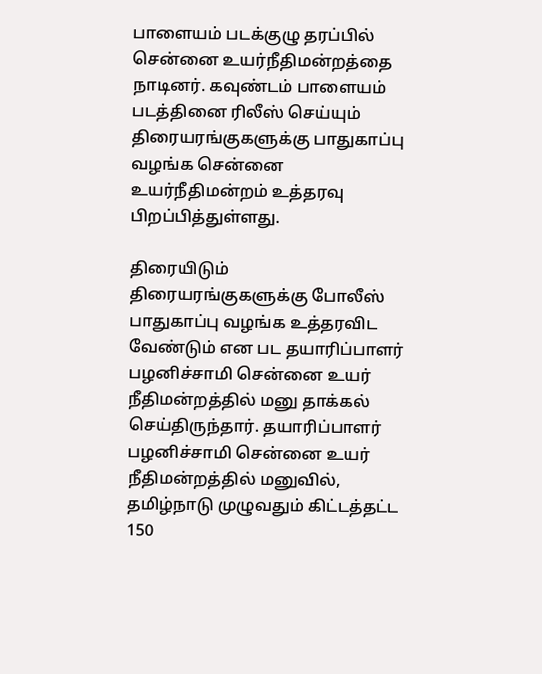பாளையம் படக்குழு தரப்பில் சென்னை உயர்நீதிமன்றத்தை நாடினர். கவுண்டம் பாளையம் படத்தினை ரிலீஸ் செய்யும் திரையரங்குகளுக்கு பாதுகாப்பு வழங்க சென்னை உயர்நீதிமன்றம் உத்தரவு பிறப்பித்துள்ளது.

திரையிடும் திரையரங்குகளுக்கு போலீஸ் பாதுகாப்பு வழங்க உத்தரவிட வேண்டும் என பட தயாரிப்பாளர் பழனிச்சாமி சென்னை உயர் நீதிமன்றத்தில் மனு தாக்கல் செய்திருந்தார். தயாரிப்பாளர் பழனிச்சாமி சென்னை உயர் நீதிமன்றத்தில் மனுவில், தமிழ்நாடு முழுவதும் கிட்டத்தட்ட 150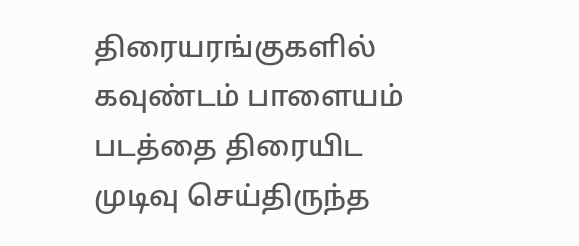திரையரங்குகளில் கவுண்டம் பாளையம் படத்தை திரையிட முடிவு செய்திருந்த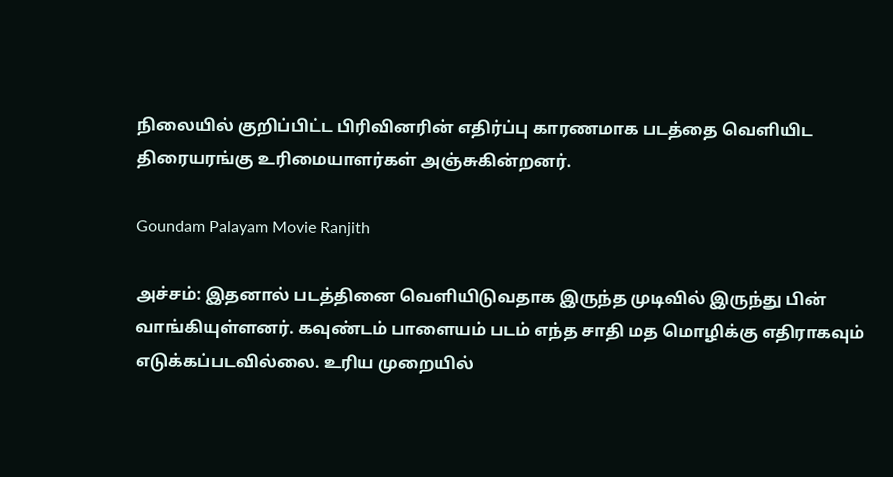நிலையில் குறிப்பிட்ட பிரிவினரின் எதிர்ப்பு காரணமாக படத்தை வெளியிட திரையரங்கு உரிமையாளர்கள் அஞ்சுகின்றனர்.

Goundam Palayam Movie Ranjith

அச்சம்: இதனால் படத்தினை வெளியிடுவதாக இருந்த முடிவில் இருந்து பின் வாங்கியுள்ளனர். கவுண்டம் பாளையம் படம் எந்த சாதி மத மொழிக்கு எதிராகவும் எடுக்கப்படவில்லை. உரிய முறையில்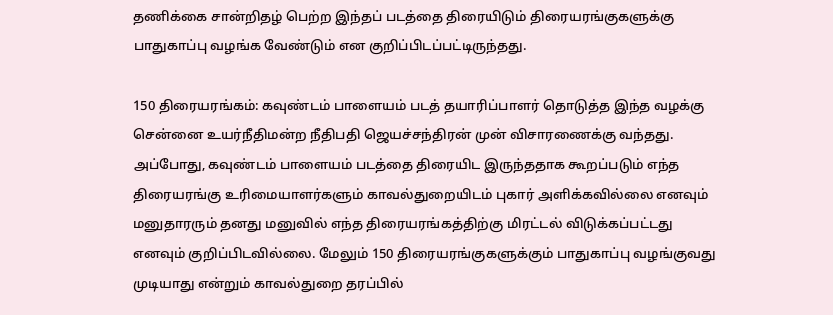தணிக்கை சான்றிதழ் பெற்ற இந்தப் படத்தை திரையிடும் திரையரங்குகளுக்கு பாதுகாப்பு வழங்க வேண்டும் என குறிப்பிடப்பட்டிருந்தது.

150 திரையரங்கம்: கவுண்டம் பாளையம் படத் தயாரிப்பாளர் தொடுத்த இந்த வழக்கு சென்னை உயர்நீதிமன்ற நீதிபதி ஜெயச்சந்திரன் முன் விசாரணைக்கு வந்தது. அப்போது, கவுண்டம் பாளையம் படத்தை திரையிட இருந்ததாக கூறப்படும் எந்த திரையரங்கு உரிமையாளர்களும் காவல்துறையிடம் புகார் அளிக்கவில்லை எனவும் மனுதாரரும் தனது மனுவில் எந்த திரையரங்கத்திற்கு மிரட்டல் விடுக்கப்பட்டது எனவும் குறிப்பிடவில்லை. மேலும் 150 திரையரங்குகளுக்கும் பாதுகாப்பு வழங்குவது முடியாது என்றும் காவல்துறை தரப்பில்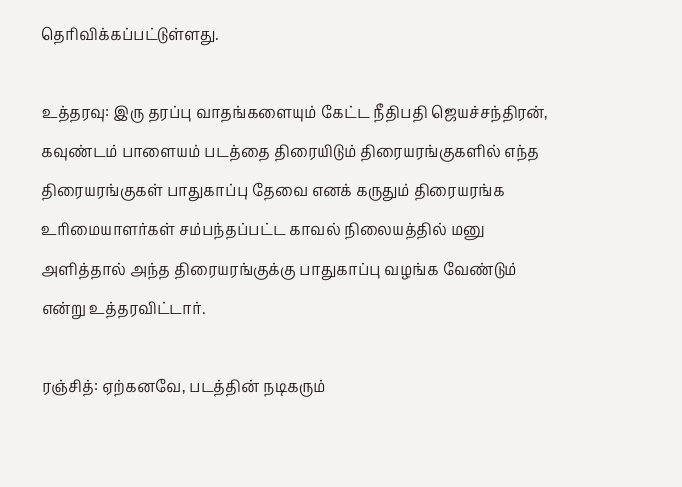தெரிவிக்கப்பட்டுள்ளது.

உத்தரவு: இரு தரப்பு வாதங்களையும் கேட்ட நீதிபதி ஜெயச்சந்திரன், கவுண்டம் பாளையம் படத்தை திரையிடும் திரையரங்குகளில் எந்த திரையரங்குகள் பாதுகாப்பு தேவை எனக் கருதும் திரையரங்க உரிமையாளர்கள் சம்பந்தப்பட்ட காவல் நிலையத்தில் மனு அளித்தால் அந்த திரையரங்குக்கு பாதுகாப்பு வழங்க வேண்டும் என்று உத்தரவிட்டார்.

ரஞ்சித்: ஏற்கனவே, படத்தின் நடிகரும்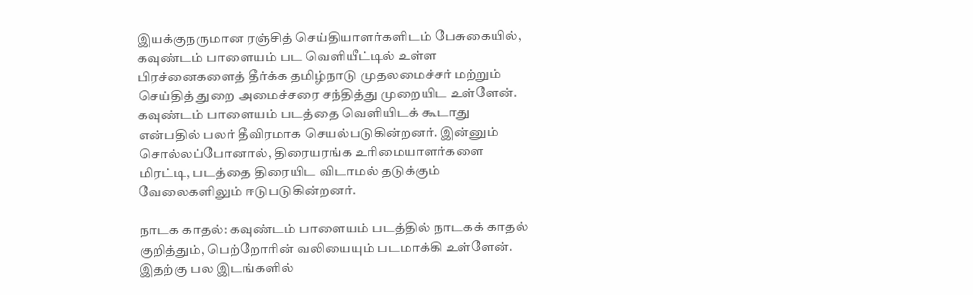இயக்குநருமான ரஞ்சித் செய்தியாளர்களிடம் பேசுகையில், கவுண்டம் பாளையம் பட வெளியீட்டில் உள்ள பிரச்னைகளைத் தீர்க்க தமிழ்நாடு முதலமைச்சர் மற்றும் செய்தித் துறை அமைச்சரை சந்தித்து முறையிட உள்ளேன். கவுண்டம் பாளையம் படத்தை வெளியிடக் கூடாது என்பதில் பலர் தீவிரமாக செயல்படுகின்றனர். இன்னும் சொல்லப்போனால், திரையரங்க உரிமையாளர்களை மிரட்டி, படத்தை திரையிட விடாமல் தடுக்கும் வேலைகளிலும் ஈடுபடுகின்றனர்.

நாடக காதல்: கவுண்டம் பாளையம் படத்தில் நாடகக் காதல் குறித்தும், பெற்றோரின் வலியையும் படமாக்கி உள்ளேன். இதற்கு பல இடங்களில்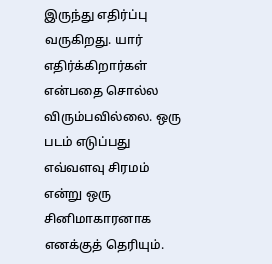இருந்து எதிர்ப்பு வருகிறது. யார் எதிர்க்கிறார்கள் என்பதை சொல்ல விரும்பவில்லை. ஒரு படம் எடுப்பது எவ்வளவு சிரமம் என்று ஒரு சினிமாகாரனாக எனக்குத் தெரியும்.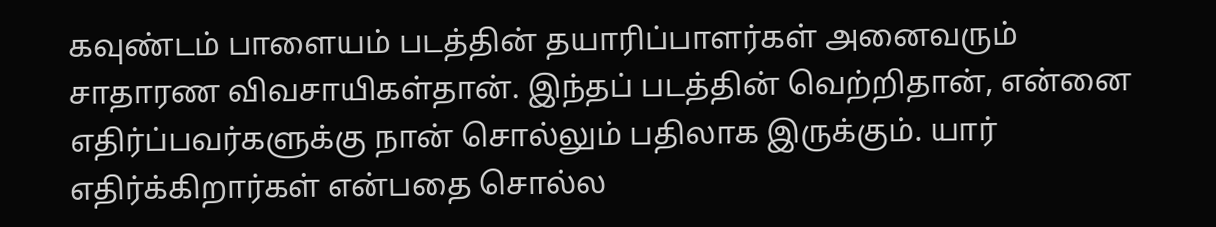கவுண்டம் பாளையம் படத்தின் தயாரிப்பாளர்கள் அனைவரும் சாதாரண விவசாயிகள்தான். இந்தப் படத்தின் வெற்றிதான், என்னை எதிர்ப்பவர்களுக்கு நான் சொல்லும் பதிலாக இருக்கும். யார் எதிர்க்கிறார்கள் என்பதை சொல்ல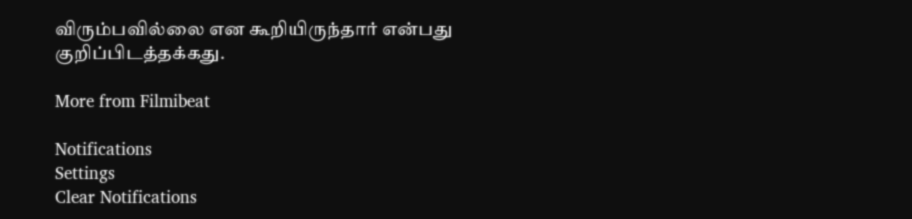விரும்பவில்லை என கூறியிருந்தார் என்பது குறிப்பிடத்தக்கது.

More from Filmibeat

Notifications
Settings
Clear Notifications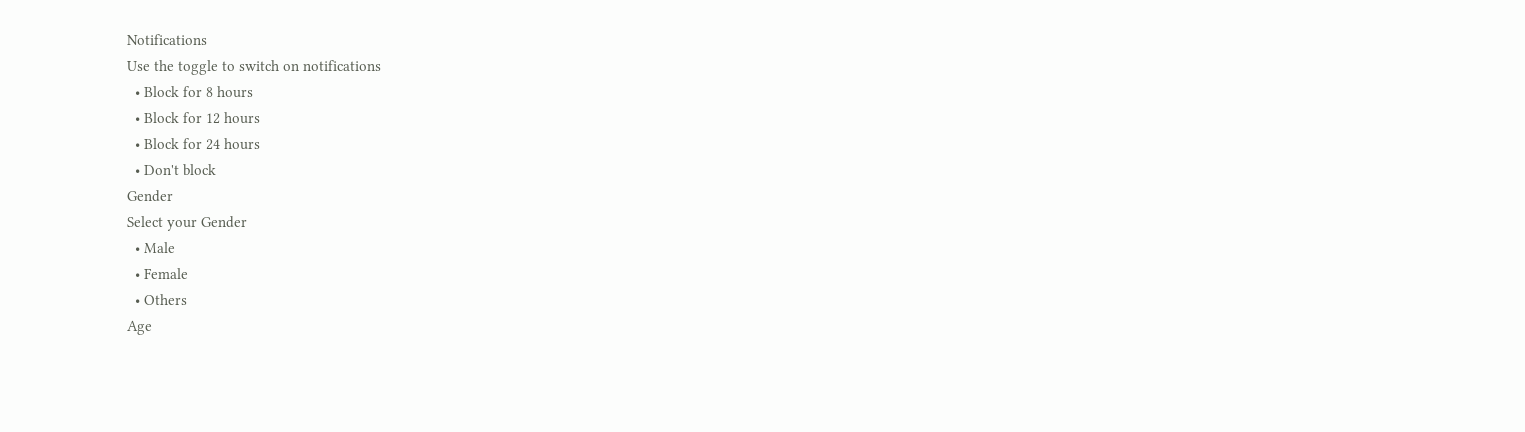Notifications
Use the toggle to switch on notifications
  • Block for 8 hours
  • Block for 12 hours
  • Block for 24 hours
  • Don't block
Gender
Select your Gender
  • Male
  • Female
  • Others
Age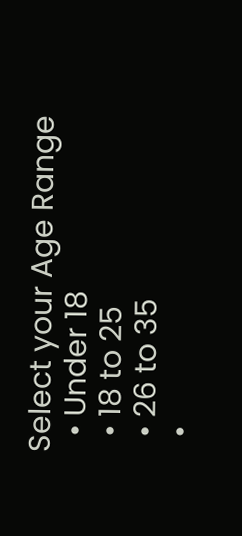Select your Age Range
  • Under 18
  • 18 to 25
  • 26 to 35
  •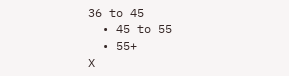36 to 45
  • 45 to 55
  • 55+
X